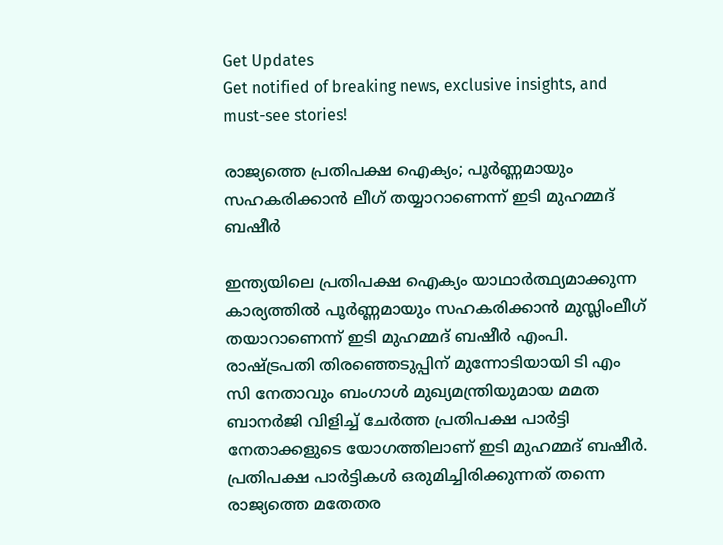Get Updates
Get notified of breaking news, exclusive insights, and must-see stories!

രാജ്യത്തെ പ്രതിപക്ഷ ഐക്യം; പൂര്‍ണ്ണമായും സഹകരിക്കാന്‍ ലീഗ് തയ്യാറാണെന്ന് ഇടി മുഹമ്മദ് ബഷീര്‍

ഇന്ത്യയിലെ പ്രതിപക്ഷ ഐക്യം യാഥാർത്ഥ്യമാക്കുന്ന കാര്യത്തിൽ പൂർണ്ണമായും സഹകരിക്കാൻ മുസ്ലിംലീഗ് തയാറാണെന്ന് ഇടി മുഹമ്മദ് ബഷീർ എംപി. രാഷ്ട്രപതി തിരഞ്ഞെടുപ്പിന് മുന്നോടിയായി ടി എം സി നേതാവും ബംഗാള്‍ മുഖ്യമന്ത്രിയുമായ മമത ബാനർജി വിളിച്ച് ചേർത്ത പ്രതിപക്ഷ പാർട്ടി നേതാക്കളുടെ യോഗത്തിലാണ് ഇടി മുഹമ്മദ് ബഷീർ. പ്രതിപക്ഷ പാർട്ടികൾ ഒരുമിച്ചിരിക്കുന്നത് തന്നെ രാജ്യത്തെ മതേതര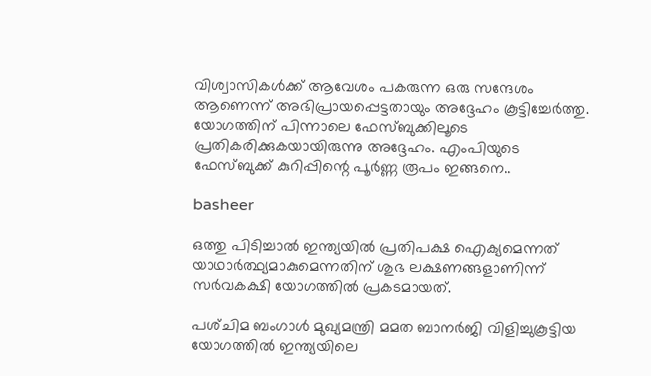വിശ്വാസികൾക്ക് ആവേശം പകരുന്ന ഒരു സന്ദേശം ആണെന്ന് അഭിപ്രായപ്പെട്ടതായും അദ്ദേഹം കൂട്ടിച്ചേർത്തു. യോഗത്തിന് പിന്നാലെ ഫേസ്ബുക്കിലൂടെ പ്രതികരിക്കുകയായിരുന്നു അദ്ദേഹം. എംപിയുടെ ഫേസ്ബുക്ക് കുറിപ്പിന്റെ പൂർണ്ണ രൂപം ഇങ്ങനെ..

basheer

ഒത്തു പിടിച്ചാൽ ഇന്ത്യയിൽ പ്രതിപക്ഷ ഐക്യമെന്നത് യാഥാർത്ഥ്യമാകുമെന്നതിന് ശുഭ ലക്ഷണങ്ങളാണിന്ന് സർവകക്ഷി യോഗത്തിൽ പ്രകടമായത്.

പശ്‌ചിമ ബംഗാൾ മുഖ്യമന്ത്രി മമത ബാനർജി വിളിച്ചുകൂട്ടിയ യോഗത്തിൽ ഇന്ത്യയിലെ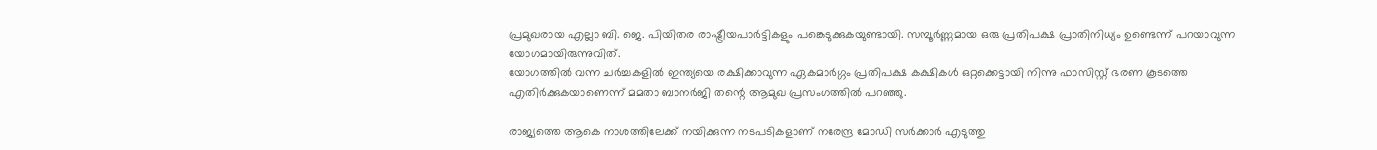പ്രമുഖരായ എല്ലാ ബി. ജെ. പിയിതര രാഷ്ട്രീയപാർട്ടികളും പങ്കെടുക്കുകയുണ്ടായി. സമ്പൂർണ്ണമായ ഒരു പ്രതിപക്ഷ പ്രാതിനിധ്യം ഉണ്ടെന്ന് പറയാവുന്ന യോഗമായിരുന്നുവിത്‌.
യോഗത്തിൽ വന്ന ചർച്ചകളിൽ ഇന്ത്യയെ രക്ഷിക്കാവുന്ന ഏകമാർഗ്ഗം പ്രതിപക്ഷ കക്ഷികൾ ഒറ്റക്കെട്ടായി നിന്നു ഫാസിസ്റ്റ് ഭരണ കൂടത്തെ എതിർക്കുകയാണെന്ന് മമതാ ബാനർജി തന്റെ ആമുഖ പ്രസംഗത്തിൽ പറഞ്ഞു.

രാജ്യത്തെ ആകെ നാശത്തിലേക്ക് നയിക്കുന്ന നടപടികളാണ് നരേന്ദ്ര മോഡി സർക്കാർ എടുത്തു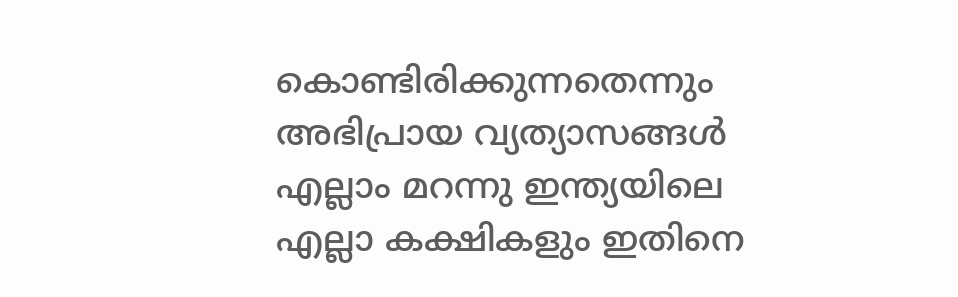കൊണ്ടിരിക്കുന്നതെന്നും അഭിപ്രായ വ്യത്യാസങ്ങൾ എല്ലാം മറന്നു ഇന്ത്യയിലെ എല്ലാ കക്ഷികളും ഇതിനെ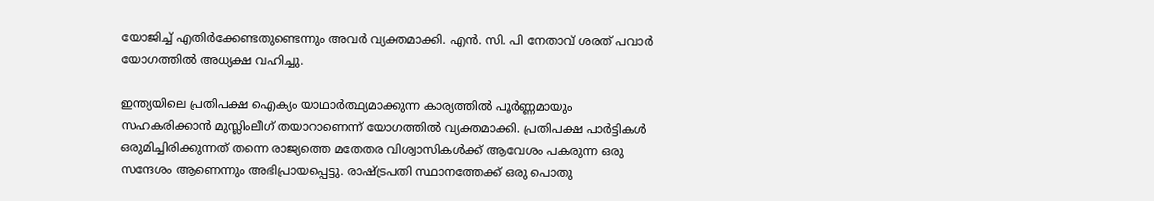യോജിച്ച്‌ എതിർക്കേണ്ടതുണ്ടെന്നും അവർ വ്യക്തമാക്കി. എൻ. സി. പി നേതാവ് ശരത് പവാർ യോഗത്തിൽ അധ്യക്ഷ വഹിച്ചു.

ഇന്ത്യയിലെ പ്രതിപക്ഷ ഐക്യം യാഥാർത്ഥ്യമാക്കുന്ന കാര്യത്തിൽ പൂർണ്ണമായും സഹകരിക്കാൻ മുസ്ലിംലീഗ് തയാറാണെന്ന് യോഗത്തിൽ വ്യക്തമാക്കി. പ്രതിപക്ഷ പാർട്ടികൾ ഒരുമിച്ചിരിക്കുന്നത് തന്നെ രാജ്യത്തെ മതേതര വിശ്വാസികൾക്ക് ആവേശം പകരുന്ന ഒരു സന്ദേശം ആണെന്നും അഭിപ്രായപ്പെട്ടു. രാഷ്‌ട്രപതി സ്ഥാനത്തേക്ക് ഒരു പൊതു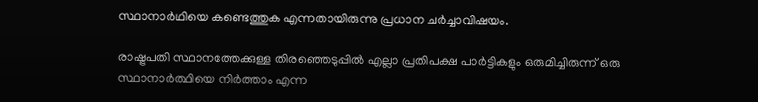സ്ഥാനാർഥിയെ കണ്ടെത്തുക എന്നതായിരുന്നു പ്രധാന ചർച്ചാവിഷയം.

രാഷ്ട്രപതി സ്ഥാനത്തേക്കുള്ള തിരഞ്ഞെടുപ്പിൽ എല്ലാ പ്രതിപക്ഷ പാർട്ടികളും ഒരുമിച്ചിരുന്ന് ഒരു സ്ഥാനാർത്ഥിയെ നിർത്താം എന്ന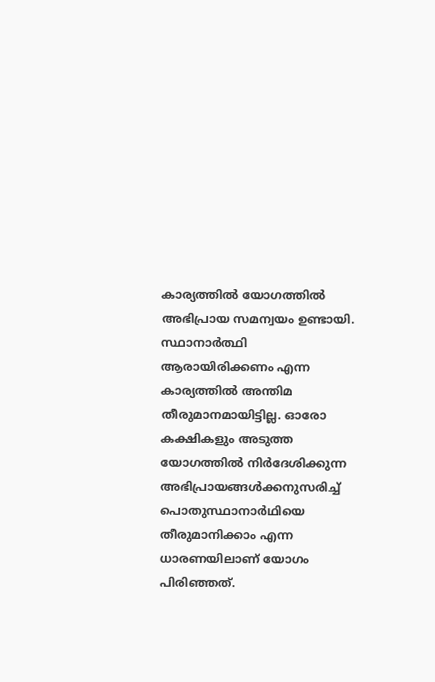കാര്യത്തിൽ യോഗത്തിൽ അഭിപ്രായ സമന്വയം ഉണ്ടായി. സ്ഥാനാർത്ഥി ആരായിരിക്കണം എന്ന കാര്യത്തിൽ അന്തിമ തീരുമാനമായിട്ടില്ല. ഓരോ കക്ഷികളും അടുത്ത യോഗത്തിൽ നിർദേശിക്കുന്ന അഭിപ്രായങ്ങൾക്കനുസരിച്ച് പൊതുസ്ഥാനാർഥിയെ തീരുമാനിക്കാം എന്ന ധാരണയിലാണ് യോഗം പിരിഞ്ഞത്.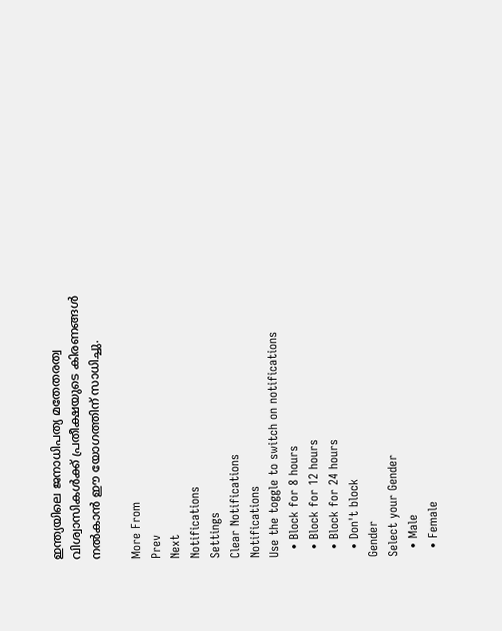ഇന്ത്യയിലെ ജനാധിപത്യ മതേതരത്വ വിശ്വാസികൾക്ക് പ്രതീക്ഷയുടെ കിരണങ്ങൾ നൽകാൻ ഈ യോഗത്തിന് സാധിച്ചു.

More From
Prev
Next
Notifications
Settings
Clear Notifications
Notifications
Use the toggle to switch on notifications
  • Block for 8 hours
  • Block for 12 hours
  • Block for 24 hours
  • Don't block
Gender
Select your Gender
  • Male
  • Female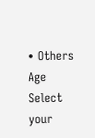• Others
Age
Select your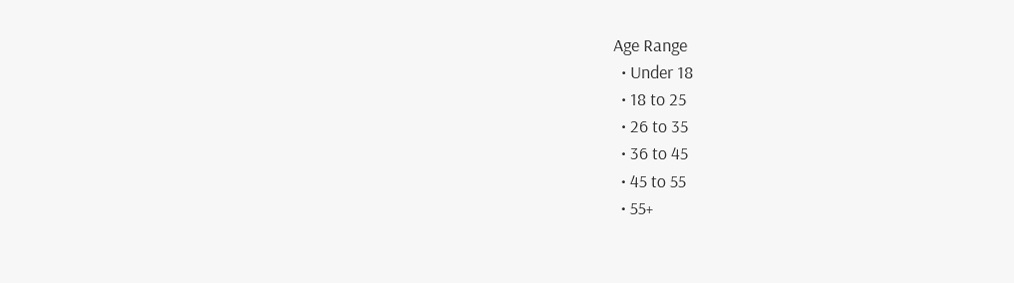Age Range
  • Under 18
  • 18 to 25
  • 26 to 35
  • 36 to 45
  • 45 to 55
  • 55+